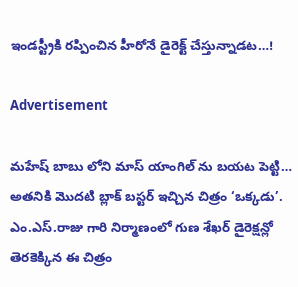ఇండస్ట్రీకి రప్పించిన హీరోనే డైరెక్ట్ చేస్తున్నాడట…!

Advertisement

మహేష్ బాబు లోని మాస్ యాంగిల్ ను బయట పెట్టి… అతనికి మొదటి బ్లాక్ బస్టర్ ఇచ్చిన చిత్రం ‘ఒక్కడు’. ఎం.ఎస్.రాజు గారి నిర్మాణంలో గుణ శేఖర్ డైరెక్షన్లో తెరకెక్కిన ఈ చిత్రం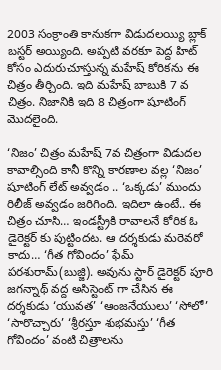2003 సంక్రాంతి కానుకగా విడుదలయ్యి బ్లాక్ బస్టర్ అయ్యింది. అప్పటి వరకూ పెద్ద హిట్ కోసం ఎదురుచూస్తున్న మహేష్ కోరికను ఈ చిత్రం తీర్చింది. ఇది మహేష్ బాబుకి 7 వ చిత్రం. నిజానికి ఇది 8 చిత్రంగా షూటింగ్ మొదలైంది.

‘నిజం’ చిత్రం మహేష్ 7వ చిత్రంగా విడుదల కావాల్సింది కానీ కొన్ని కారణాల వల్ల ‘నిజం’ షూటింగ్ లేట్ అవ్వడం .. ‘ఒక్కడు’ ముందు రిలీజ్ అవ్వడం జరిగింది. ఇదిలా ఉంటే.. ఈ చిత్రం చూసి… ఇండస్ట్రీకి రావాలనే కోరిక ఓ డైరెక్టర్ కు పుట్టిందట. ఆ దర్శకుడు మరెవరో కాదు… ‘గీత గోవిందం’ ఫేమ్ పరశురామ్(బుజ్జి). అవును స్టార్ డైరెక్టర్ పూరి జగన్నాథ్ వద్ద అసిస్టెంట్ గా చేసిన ఈ దర్శకుడు ‘యువత’ ‘ఆంజనేయులు’ ‘సోలో’ ‘సారొచ్చారు’ ‘శ్రీరస్తూ శుభమస్తు’ ‘గీత గోవిందం’ వంటి చిత్రాలను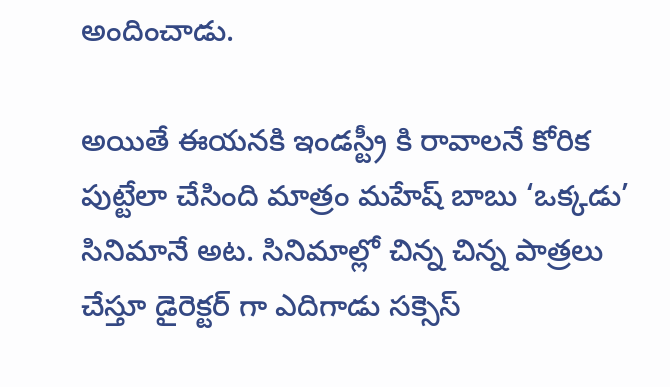అందించాడు.

అయితే ఈయనకి ఇండస్ట్రీ కి రావాలనే కోరిక పుట్టేలా చేసింది మాత్రం మహేష్ బాబు ‘ఒక్కడు’ సినిమానే అట. సినిమాల్లో చిన్న చిన్న పాత్రలు చేస్తూ డైరెక్టర్ గా ఎదిగాడు సక్సెస్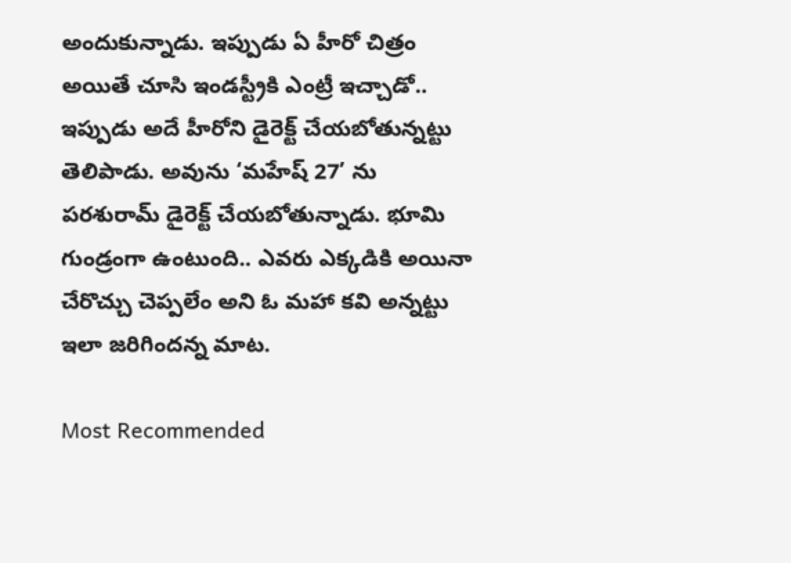అందుకున్నాడు. ఇప్పుడు ఏ హీరో చిత్రం అయితే చూసి ఇండస్ట్రీకి ఎంట్రీ ఇచ్చాడో.. ఇప్పుడు అదే హీరోని డైరెక్ట్ చేయబోతున్నట్టు తెలిపాడు. అవును ‘మహేష్ 27’ ను పరశురామ్ డైరెక్ట్ చేయబోతున్నాడు. భూమి గుండ్రంగా ఉంటుంది.. ఎవరు ఎక్కడికి అయినా చేరొచ్చు చెప్పలేం అని ఓ మహా కవి అన్నట్టు ఇలా జరిగిందన్న మాట.

Most Recommended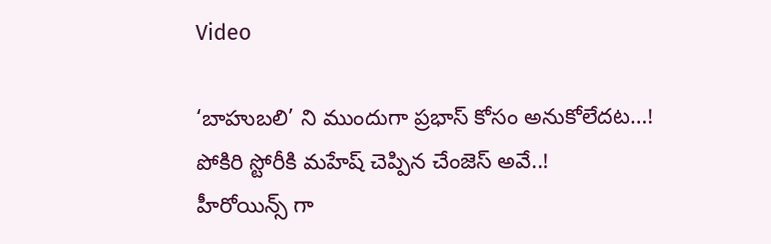Video

‘బాహుబలి’ ని ముందుగా ప్రభాస్ కోసం అనుకోలేదట…!
పోకిరి స్టోరీకి మహేష్ చెప్పిన చేంజెస్ అవే..!
హీరోయిన్స్ గా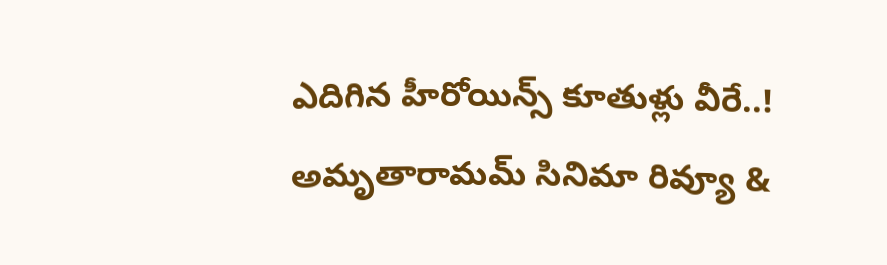ఎదిగిన హీరోయిన్స్ కూతుళ్లు వీరే..!
అమృతారామమ్ సినిమా రివ్యూ &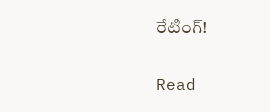రేటింగ్!

Read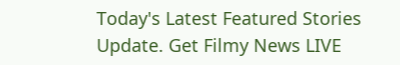Today's Latest Featured Stories Update. Get Filmy News LIVE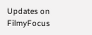Updates on FilmyFocus